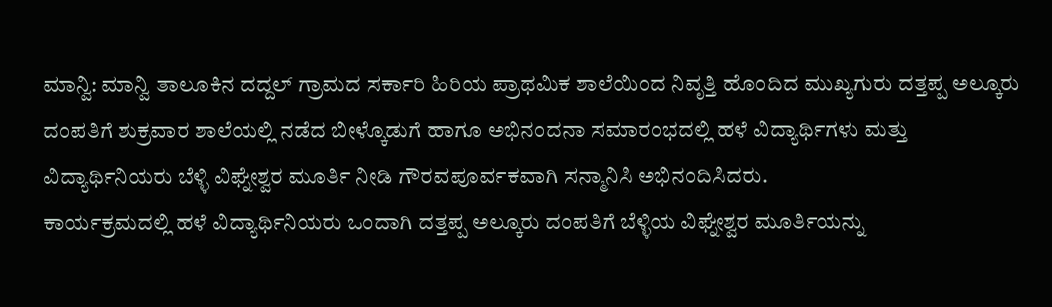ಮಾನ್ವಿ: ಮಾನ್ವಿ ತಾಲೂಕಿನ ದದ್ದಲ್ ಗ್ರಾಮದ ಸರ್ಕಾರಿ ಹಿರಿಯ ಪ್ರಾಥಮಿಕ ಶಾಲೆಯಿಂದ ನಿವೃತ್ತಿ ಹೊಂದಿದ ಮುಖ್ಯಗುರು ದತ್ತಪ್ಪ ಅಲ್ಕೂರು ದಂಪತಿಗೆ ಶುಕ್ರವಾರ ಶಾಲೆಯಲ್ಲಿ ನಡೆದ ಬೀಳ್ಕೊಡುಗೆ ಹಾಗೂ ಅಭಿನಂದನಾ ಸಮಾರಂಭದಲ್ಲಿ ಹಳೆ ವಿದ್ಯಾರ್ಥಿಗಳು ಮತ್ತು ವಿದ್ಯಾರ್ಥಿನಿಯರು ಬೆಳ್ಳಿ ವಿಘ್ನೇಶ್ವರ ಮೂರ್ತಿ ನೀಡಿ ಗೌರವಪೂರ್ವಕವಾಗಿ ಸನ್ಮಾನಿಸಿ ಅಭಿನಂದಿಸಿದರು.
ಕಾರ್ಯಕ್ರಮದಲ್ಲಿ ಹಳೆ ವಿದ್ಯಾರ್ಥಿನಿಯರು ಒಂದಾಗಿ ದತ್ತಪ್ಪ ಅಲ್ಕೂರು ದಂಪತಿಗೆ ಬೆಳ್ಳಿಯ ವಿಘ್ನೇಶ್ವರ ಮೂರ್ತಿಯನ್ನು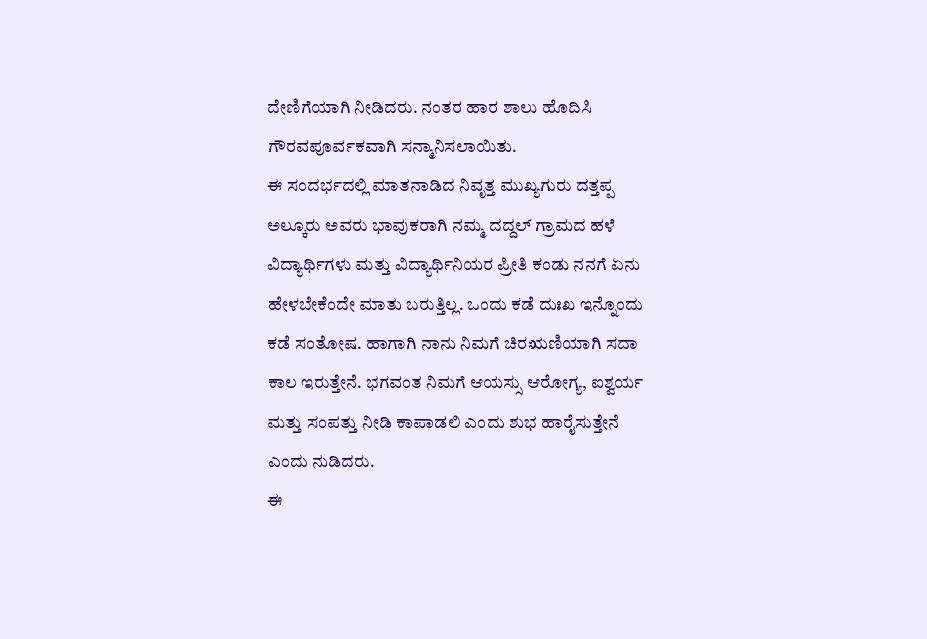ದೇಣಿಗೆಯಾಗಿ ನೀಡಿದರು. ನಂತರ ಹಾರ ಶಾಲು ಹೊದಿಸಿ ಗೌರವಪೂರ್ವಕವಾಗಿ ಸನ್ಮಾನಿಸಲಾಯಿತು.
ಈ ಸಂದರ್ಭದಲ್ಲಿ ಮಾತನಾಡಿದ ನಿವೃತ್ತ ಮುಖ್ಯಗುರು ದತ್ತಪ್ಪ ಅಲ್ಕೂರು ಅವರು ಭಾವುಕರಾಗಿ ನಮ್ಮ ದದ್ದಲ್ ಗ್ರಾಮದ ಹಳೆ ವಿದ್ಯಾರ್ಥಿಗಳು ಮತ್ತು ವಿದ್ಯಾರ್ಥಿನಿಯರ ಪ್ರೀತಿ ಕಂಡು ನನಗೆ ಏನು ಹೇಳಬೇಕೆಂದೇ ಮಾತು ಬರುತ್ತಿಲ್ಲ. ಒಂದು ಕಡೆ ದುಃಖ ಇನ್ನೊಂದು ಕಡೆ ಸಂತೋಷ. ಹಾಗಾಗಿ ನಾನು ನಿಮಗೆ ಚಿರಋಣಿಯಾಗಿ ಸದಾ ಕಾಲ ಇರುತ್ತೇನೆ. ಭಗವಂತ ನಿಮಗೆ ಆಯಸ್ಸು ಆರೋಗ್ಯ, ಐಶ್ವರ್ಯ ಮತ್ತು ಸಂಪತ್ತು ನೀಡಿ ಕಾಪಾಡಲಿ ಎಂದು ಶುಭ ಹಾರೈಸುತ್ತೇನೆ ಎಂದು ನುಡಿದರು.
ಈ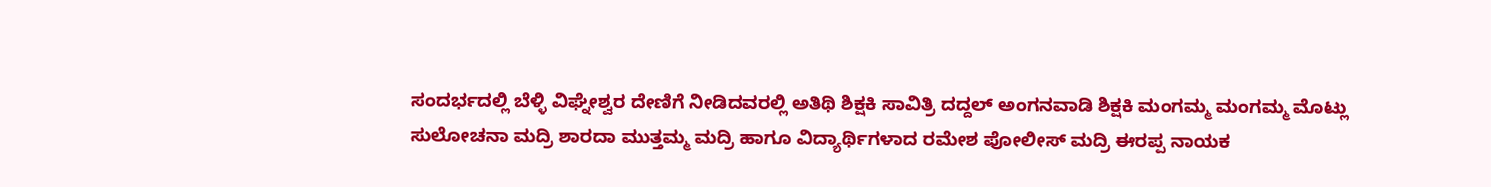ಸಂದರ್ಭದಲ್ಲಿ ಬೆಳ್ಳಿ ವಿಘ್ನೇಶ್ವರ ದೇಣಿಗೆ ನೀಡಿದವರಲ್ಲಿ ಅತಿಥಿ ಶಿಕ್ಷಕಿ ಸಾವಿತ್ರಿ ದದ್ದಲ್ ಅಂಗನವಾಡಿ ಶಿಕ್ಷಕಿ ಮಂಗಮ್ಮ ಮಂಗಮ್ಮ ಮೊಟ್ಲು ಸುಲೋಚನಾ ಮದ್ರಿ ಶಾರದಾ ಮುತ್ತಮ್ಮ ಮದ್ರಿ ಹಾಗೂ ವಿದ್ಯಾರ್ಥಿಗಳಾದ ರಮೇಶ ಪೋಲೀಸ್ ಮದ್ರಿ ಈರಪ್ಪ ನಾಯಕ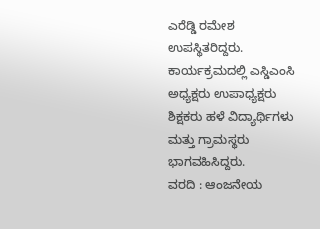ಎರೆಡ್ಡಿ ರಮೇಶ ಉಪಸ್ಥಿತರಿದ್ದರು. ಕಾರ್ಯಕ್ರಮದಲ್ಲಿ ಎಸ್ಡಿಎಂಸಿ ಅಧ್ಯಕ್ಷರು ಉಪಾಧ್ಯಕ್ಷರು ಶಿಕ್ಷಕರು ಹಳೆ ವಿದ್ಯಾರ್ಥಿಗಳು ಮತ್ತು ಗ್ರಾಮಸ್ಥರು ಭಾಗವಹಿಸಿದ್ದರು.
ವರದಿ : ಆಂಜನೇಯ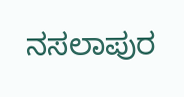ನಸಲಾಪುರ